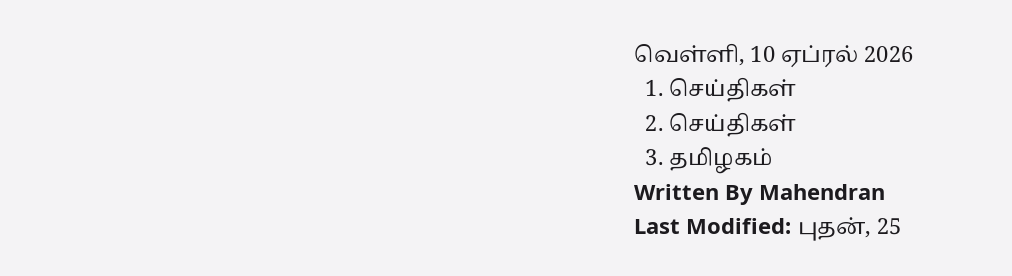வெள்ளி, 10 ஏப்ரல் 2026
  1. செய்திகள்
  2. செய்திகள்
  3. த‌மிழக‌ம்
Written By Mahendran
Last Modified: புதன், 25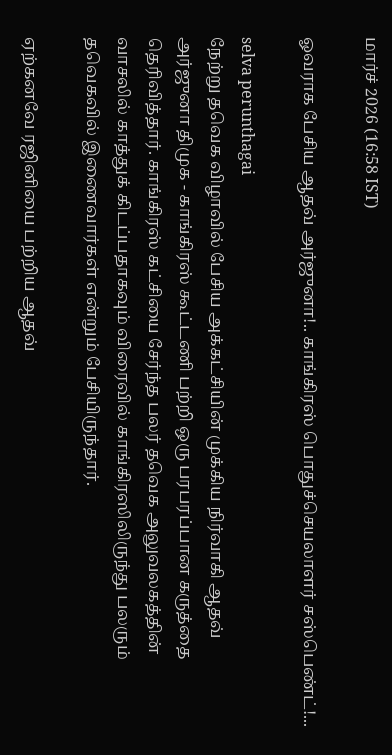மார்ச் 2026 (16:58 IST)

ஓவராக பேசிய ஆதவ் அர்ஜுனா!.. காங்கிரஸ் பொதுச்செயலாளர் சஸ்பெண்ட்!...

selva perunthagai
நேற்று தவெக விழாவில் பேசிய அக்கட்சியின் முக்கிய நிர்வாகி ஆதவ் அர்ஜுனா திமுக - காங்கிரஸ் கூட்டணி பற்றி ஒரு பரபரப்பான கருத்தை தெரிவித்தார். காங்கிரஸ் கட்சியை சேர்ந்த பலர் தவெக அலுவலகத்தின் வாசலில் காத்துக் கிடப்பதாகவும் விரைவில் காங்கிரஸிலிருந்து பலரும் தவெகவில் இணைவார்கள் என்றும் பேசியிருந்தார்.

ஏற்கனவே ரஜினியை பற்றிய ஆதவ்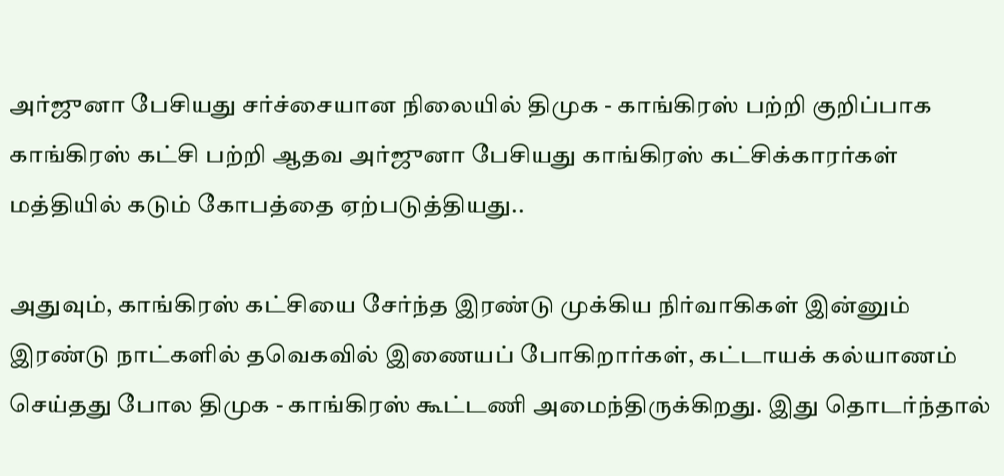அர்ஜுனா பேசியது சர்ச்சையான நிலையில் திமுக - காங்கிரஸ் பற்றி குறிப்பாக காங்கிரஸ் கட்சி பற்றி ஆதவ அர்ஜுனா பேசியது காங்கிரஸ் கட்சிக்காரர்கள் மத்தியில் கடும் கோபத்தை ஏற்படுத்தியது..

அதுவும், காங்கிரஸ் கட்சியை சேர்ந்த இரண்டு முக்கிய நிர்வாகிகள் இன்னும் இரண்டு நாட்களில் தவெகவில் இணையப் போகிறார்கள், கட்டாயக் கல்யாணம் செய்தது போல திமுக - காங்கிரஸ் கூட்டணி அமைந்திருக்கிறது. இது தொடர்ந்தால்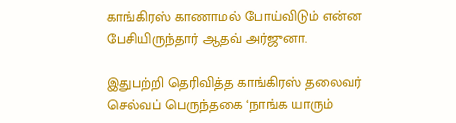காங்கிரஸ் காணாமல் போய்விடும் என்ன பேசியிருந்தார் ஆதவ் அர்ஜுனா.

இதுபற்றி தெரிவித்த காங்கிரஸ் தலைவர் செல்வப் பெருந்தகை ‘நாங்க யாரும்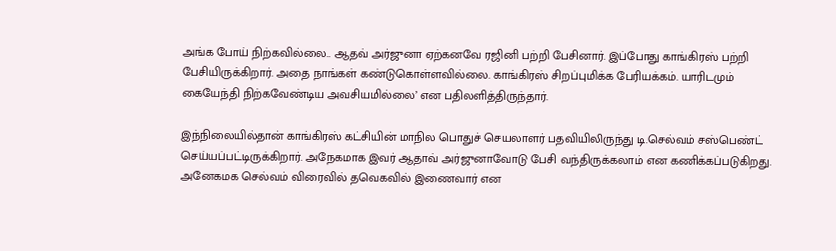அங்க போய் நிற்கவில்லை.. ஆதவ் அர்ஜுனா ஏற்கனவே ரஜினி பற்றி பேசினார். இப்போது காங்கிரஸ் பற்றி பேசியிருக்கிறார். அதை நாங்கள் கண்டுகொள்ளவில்லை. காங்கிரஸ் சிறப்புமிக்க பேரியக்கம். யாரிடமும் கையேந்தி நிற்கவேண்டிய அவசியமில்லை’ என பதிலளித்திருந்தார்.

இந்நிலையில்தான் காங்கிரஸ் கட்சியின் மாநில பொதுச் செயலாளர் பதவியிலிருந்து டி.செல்வம் சஸ்பெண்ட் செய்யப்பட்டிருக்கிறார். அநேகமாக இவர் ஆதாவ் அர்ஜுனாவோடு பேசி வந்திருக்கலாம் என கணிக்கப்படுகிறது. அனேகமக செல்வம் விரைவில் தவெகவில் இணைவார் என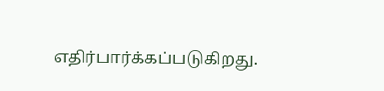எதிர்பார்க்கப்படுகிறது.